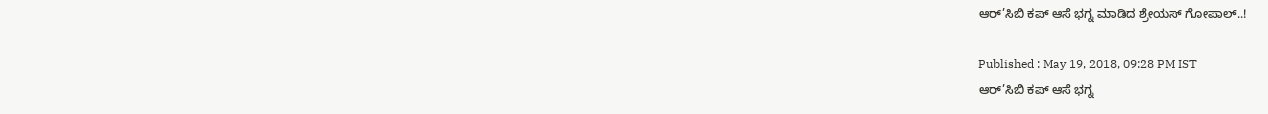ಆರ್’ಸಿಬಿ ಕಪ್ ಆಸೆ ಭಗ್ನ ಮಾಡಿದ ಶ್ರೇಯಸ್ ಗೋಪಾಲ್..!

Published : May 19, 2018, 09:28 PM IST
ಆರ್’ಸಿಬಿ ಕಪ್ ಆಸೆ ಭಗ್ನ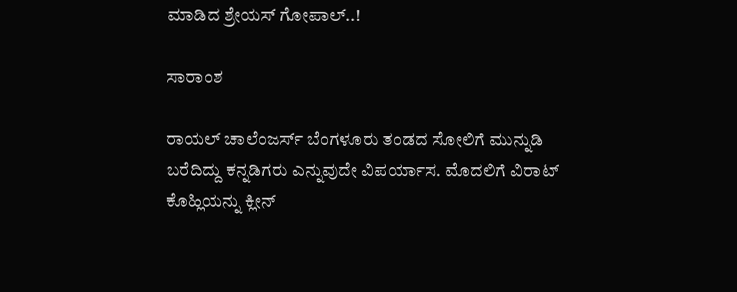ಮಾಡಿದ ಶ್ರೇಯಸ್ ಗೋಪಾಲ್..!

ಸಾರಾಂಶ

ರಾಯಲ್ ಚಾಲೆಂಜರ್ಸ್ ಬೆಂಗಳೂರು ತಂಡದ ಸೋಲಿಗೆ ಮುನ್ನುಡಿ ಬರೆದಿದ್ದು ಕನ್ನಡಿಗರು ಎನ್ನುವುದೇ ವಿಪರ್ಯಾಸ. ಮೊದಲಿಗೆ ವಿರಾಟ್ ಕೊಹ್ಲಿಯನ್ನು ಕ್ಲೀನ್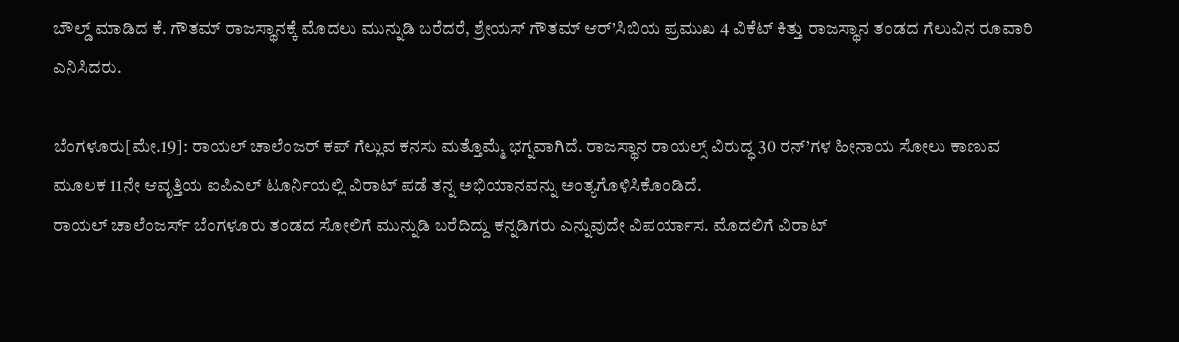ಬೌಲ್ಡ್ ಮಾಡಿದ ಕೆ. ಗೌತಮ್ ರಾಜಸ್ಥಾನಕ್ಕೆ ಮೊದಲು ಮುನ್ನುಡಿ ಬರೆದರೆ, ಶ್ರೇಯಸ್ ಗೌತಮ್ ಆರ್’ಸಿಬಿಯ ಪ್ರಮುಖ 4 ವಿಕೆಟ್ ಕಿತ್ತು ರಾಜಸ್ಥಾನ ತಂಡದ ಗೆಲುವಿನ ರೂವಾರಿ ಎನಿಸಿದರು.

ಬೆಂಗಳೂರು[ಮೇ.19]: ರಾಯಲ್ ಚಾಲೆಂಜರ್ ಕಪ್ ಗೆಲ್ಲುವ ಕನಸು ಮತ್ತೊಮ್ಮೆ ಭಗ್ನವಾಗಿದೆ. ರಾಜಸ್ಥಾನ ರಾಯಲ್ಸ್ ವಿರುದ್ಧ 30 ರನ್’ಗಳ ಹೀನಾಯ ಸೋಲು ಕಾಣುವ ಮೂಲಕ 11ನೇ ಆವೃತ್ತಿಯ ಐಪಿಎಲ್ ಟೂರ್ನಿಯಲ್ಲಿ ವಿರಾಟ್ ಪಡೆ ತನ್ನ ಅಭಿಯಾನವನ್ನು ಅಂತ್ಯಗೊಳಿಸಿಕೊಂಡಿದೆ.
ರಾಯಲ್ ಚಾಲೆಂಜರ್ಸ್ ಬೆಂಗಳೂರು ತಂಡದ ಸೋಲಿಗೆ ಮುನ್ನುಡಿ ಬರೆದಿದ್ದು ಕನ್ನಡಿಗರು ಎನ್ನುವುದೇ ವಿಪರ್ಯಾಸ. ಮೊದಲಿಗೆ ವಿರಾಟ್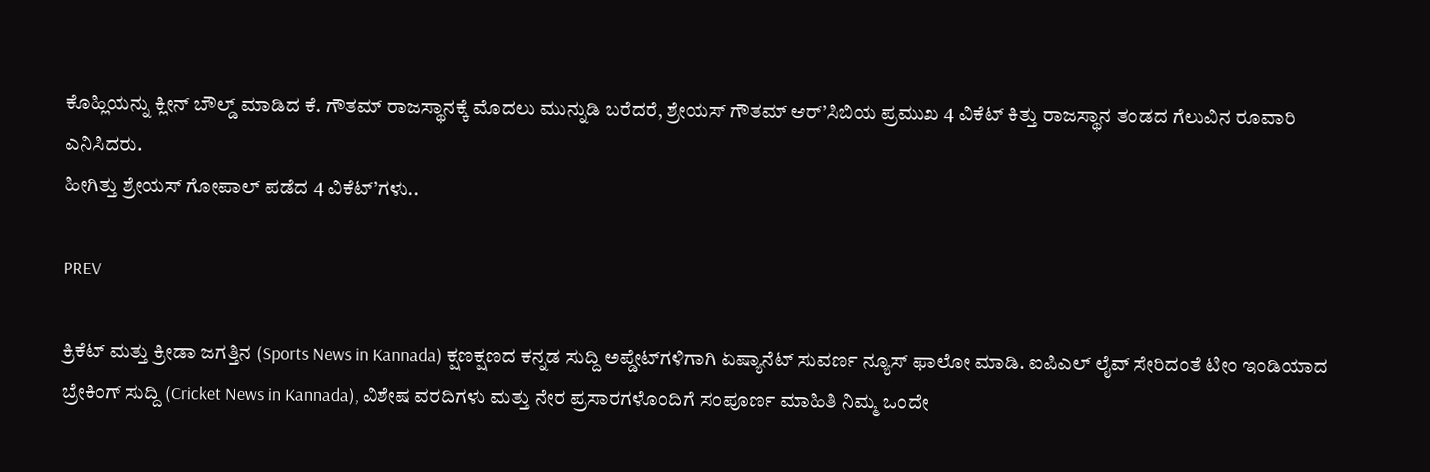ಕೊಹ್ಲಿಯನ್ನು ಕ್ಲೀನ್ ಬೌಲ್ಡ್ ಮಾಡಿದ ಕೆ. ಗೌತಮ್ ರಾಜಸ್ಥಾನಕ್ಕೆ ಮೊದಲು ಮುನ್ನುಡಿ ಬರೆದರೆ, ಶ್ರೇಯಸ್ ಗೌತಮ್ ಆರ್’ಸಿಬಿಯ ಪ್ರಮುಖ 4 ವಿಕೆಟ್ ಕಿತ್ತು ರಾಜಸ್ಥಾನ ತಂಡದ ಗೆಲುವಿನ ರೂವಾರಿ ಎನಿಸಿದರು.
ಹೀಗಿತ್ತು ಶ್ರೇಯಸ್ ಗೋಪಾಲ್ ಪಡೆದ 4 ವಿಕೆಟ್’ಗಳು..

PREV

ಕ್ರಿಕೆಟ್ ಮತ್ತು ಕ್ರೀಡಾ ಜಗತ್ತಿನ (Sports News in Kannada) ಕ್ಷಣಕ್ಷಣದ ಕನ್ನಡ ಸುದ್ದಿ ಅಪ್ಡೇಟ್‌ಗಳಿಗಾಗಿ ಏಷ್ಯಾನೆಟ್ ಸುವರ್ಣ ನ್ಯೂಸ್‌ ಫಾಲೋ ಮಾಡಿ. ಐಪಿಎಲ್ ಲೈವ್ ಸೇರಿದಂತೆ ಟೀಂ ಇಂಡಿಯಾದ ಬ್ರೇಕಿಂಗ್ ಸುದ್ದಿ (Cricket News in Kannada), ವಿಶೇಷ ವರದಿಗಳು ಮತ್ತು ನೇರ ಪ್ರಸಾರಗಳೊಂದಿಗೆ ಸಂಪೂರ್ಣ ಮಾಹಿತಿ ನಿಮ್ಮ ಒಂದೇ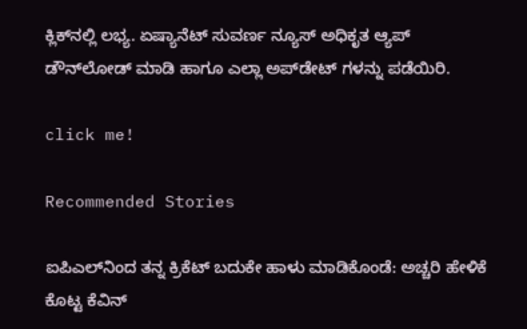ಕ್ಲಿಕ್‌ನಲ್ಲಿ ಲಭ್ಯ. ಏಷ್ಯಾನೆಟ್ ಸುವರ್ಣ ನ್ಯೂಸ್ ಅಧಿಕೃತ ಆ್ಯಪ್ ಡೌನ್‌ಲೋಡ್ ಮಾಡಿ ಹಾಗೂ ಎಲ್ಲಾ ಅಪ್‌ಡೇಟ್ ಗಳನ್ನು ಪಡೆಯಿರಿ.

click me!

Recommended Stories

ಐಪಿಎಲ್‌ನಿಂದ ತನ್ನ ಕ್ರಿಕೆಟ್ ಬದುಕೇ ಹಾಳು ಮಾಡಿಕೊಂಡೆ: ಅಚ್ಚರಿ ಹೇಳಿಕೆ ಕೊಟ್ಟ ಕೆವಿನ್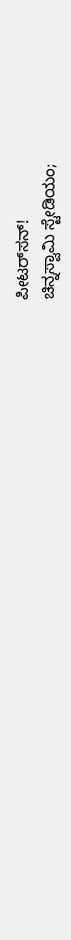ಪೀಟರ್‌ಸನ್!
ಚಿನ್ನಸ್ವಾಮಿ ಸ್ಟೇಡಿಯಂ;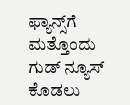ಫ್ಯಾನ್ಸ್‌ಗೆ ಮತ್ತೊಂದು ಗುಡ್ ನ್ಯೂಸ್ ಕೊಡಲು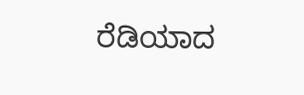ರೆಡಿಯಾದ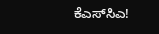ಕೆಎಸ್‌ಸಿಎ!